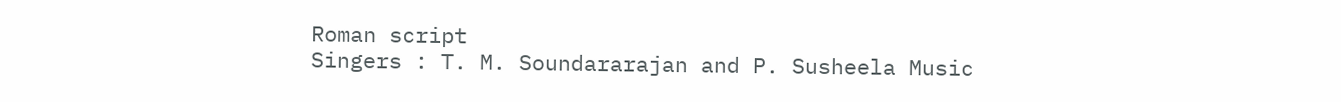Roman script
Singers : T. M. Soundararajan and P. Susheela Music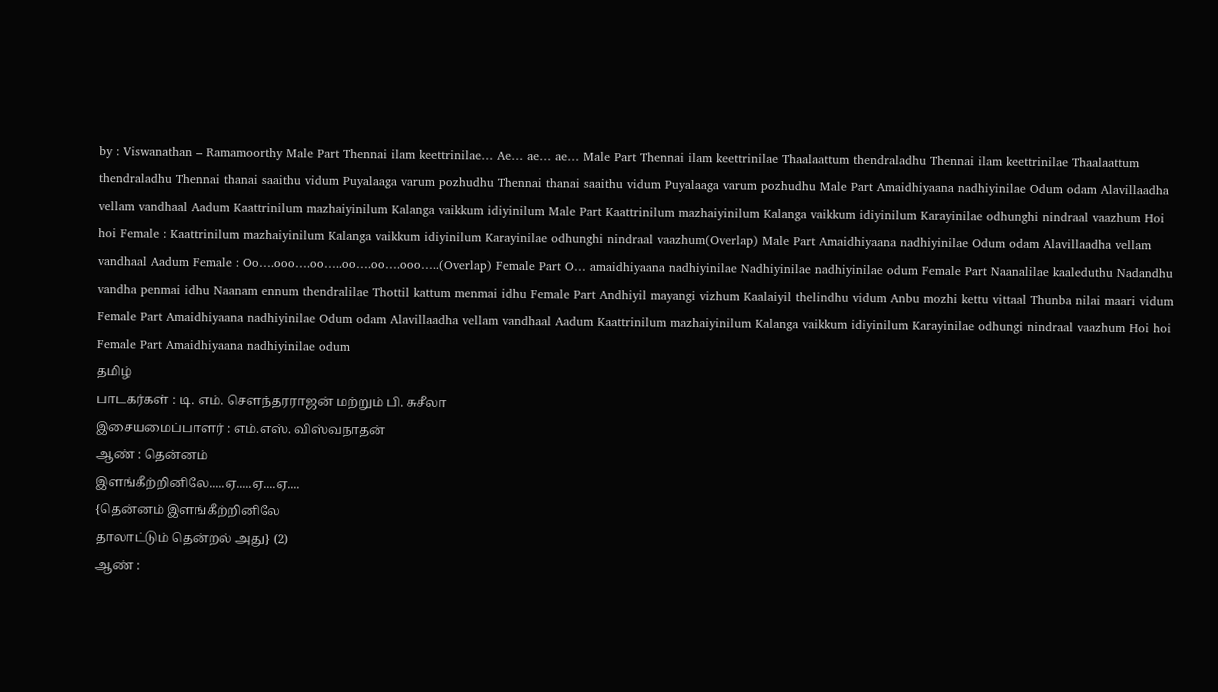by : Viswanathan – Ramamoorthy Male Part Thennai ilam keettrinilae… Ae… ae… ae… Male Part Thennai ilam keettrinilae Thaalaattum thendraladhu Thennai ilam keettrinilae Thaalaattum thendraladhu Thennai thanai saaithu vidum Puyalaaga varum pozhudhu Thennai thanai saaithu vidum Puyalaaga varum pozhudhu Male Part Amaidhiyaana nadhiyinilae Odum odam Alavillaadha vellam vandhaal Aadum Kaattrinilum mazhaiyinilum Kalanga vaikkum idiyinilum Male Part Kaattrinilum mazhaiyinilum Kalanga vaikkum idiyinilum Karayinilae odhunghi nindraal vaazhum Hoi hoi Female : Kaattrinilum mazhaiyinilum Kalanga vaikkum idiyinilum Karayinilae odhunghi nindraal vaazhum(Overlap) Male Part Amaidhiyaana nadhiyinilae Odum odam Alavillaadha vellam vandhaal Aadum Female : Oo….ooo….oo…..oo….oo….ooo…..(Overlap) Female Part O… amaidhiyaana nadhiyinilae Nadhiyinilae nadhiyinilae odum Female Part Naanalilae kaaleduthu Nadandhu vandha penmai idhu Naanam ennum thendralilae Thottil kattum menmai idhu Female Part Andhiyil mayangi vizhum Kaalaiyil thelindhu vidum Anbu mozhi kettu vittaal Thunba nilai maari vidum Female Part Amaidhiyaana nadhiyinilae Odum odam Alavillaadha vellam vandhaal Aadum Kaattrinilum mazhaiyinilum Kalanga vaikkum idiyinilum Karayinilae odhungi nindraal vaazhum Hoi hoi Female Part Amaidhiyaana nadhiyinilae odum
தமிழ்
பாடகர்கள் : டி. எம். சௌந்தரராஜன் மற்றும் பி. சுசீலா
இசையமைப்பாளர் : எம்.எஸ். விஸ்வநாதன்
ஆண் : தென்னம்
இளங்கீற்றினிலே.....ஏ.....ஏ....ஏ....
{தென்னம் இளங்கீற்றினிலே
தாலாட்டும் தென்றல் அது} (2)
ஆண் :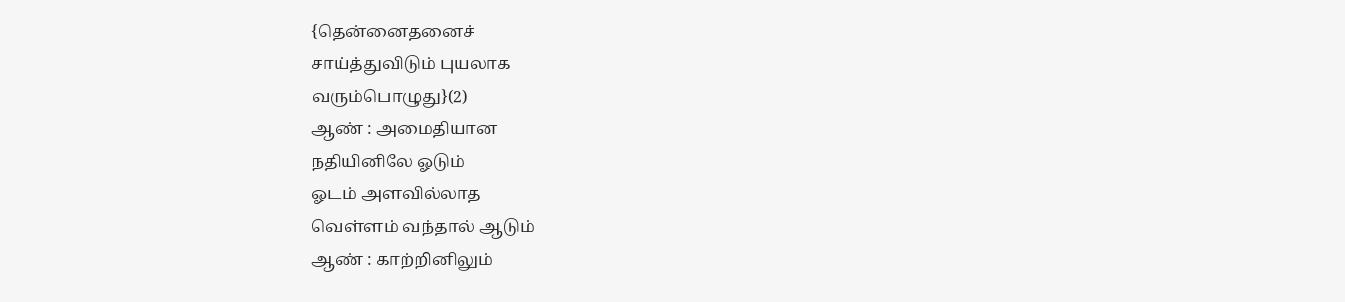{தென்னைதனைச்
சாய்த்துவிடும் புயலாக
வரும்பொழுது}(2)
ஆண் : அமைதியான
நதியினிலே ஓடும்
ஓடம் அளவில்லாத
வெள்ளம் வந்தால் ஆடும்
ஆண் : காற்றினிலும்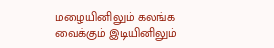மழையினிலும் கலங்க
வைக்கும் இடியினிலும்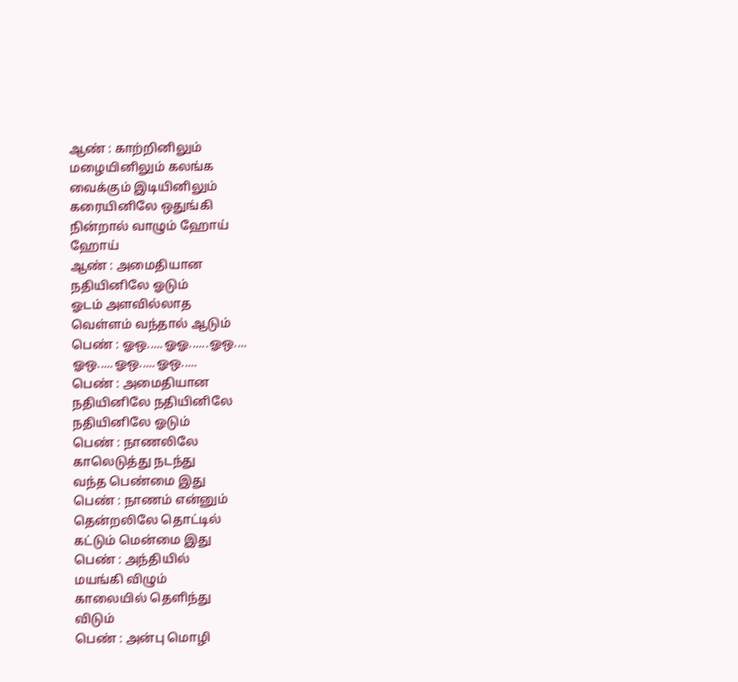ஆண் : காற்றினிலும்
மழையினிலும் கலங்க
வைக்கும் இடியினிலும்
கரையினிலே ஒதுங்கி
நின்றால் வாழும் ஹோய்
ஹோய்
ஆண் : அமைதியான
நதியினிலே ஓடும்
ஓடம் அளவில்லாத
வெள்ளம் வந்தால் ஆடும்
பெண் : ஓஒ.....ஓஓ......ஓஒ....
ஓஒ.....ஓஒ.....ஓஒ.....
பெண் : அமைதியான
நதியினிலே நதியினிலே
நதியினிலே ஓடும்
பெண் : நாணலிலே
காலெடுத்து நடந்து
வந்த பெண்மை இது
பெண் : நாணம் என்னும்
தென்றலிலே தொட்டில்
கட்டும் மென்மை இது
பெண் : அந்தியில்
மயங்கி விழும்
காலையில் தெளிந்து
விடும்
பெண் : அன்பு மொழி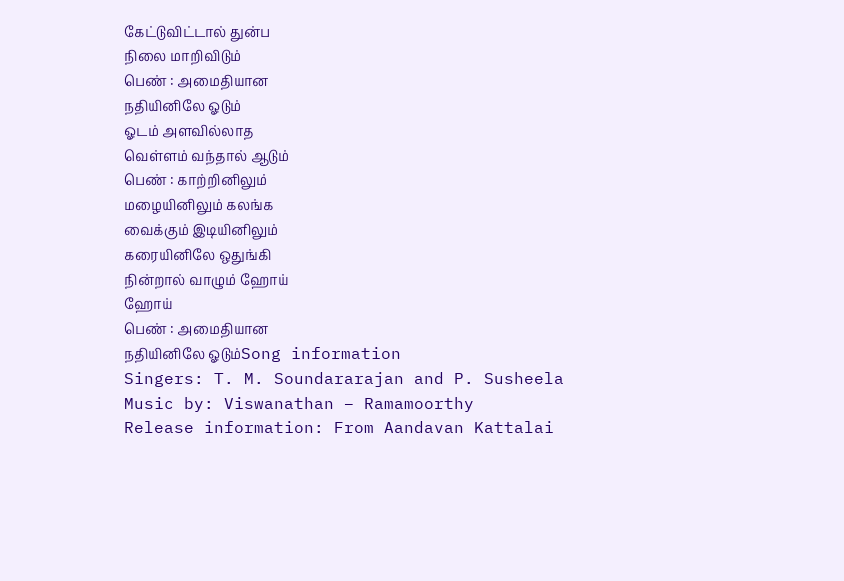கேட்டுவிட்டால் துன்ப
நிலை மாறிவிடும்
பெண் : அமைதியான
நதியினிலே ஓடும்
ஓடம் அளவில்லாத
வெள்ளம் வந்தால் ஆடும்
பெண் : காற்றினிலும்
மழையினிலும் கலங்க
வைக்கும் இடியினிலும்
கரையினிலே ஒதுங்கி
நின்றால் வாழும் ஹோய்
ஹோய்
பெண் : அமைதியான
நதியினிலே ஓடும்Song information
Singers: T. M. Soundararajan and P. Susheela
Music by: Viswanathan – Ramamoorthy
Release information: From Aandavan Kattalai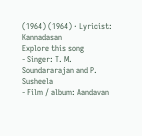(1964) (1964) · Lyricist: Kannadasan
Explore this song
- Singer: T. M. Soundararajan and P. Susheela
- Film / album: Aandavan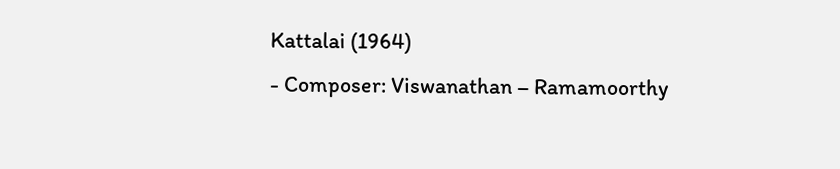Kattalai (1964)
- Composer: Viswanathan – Ramamoorthy